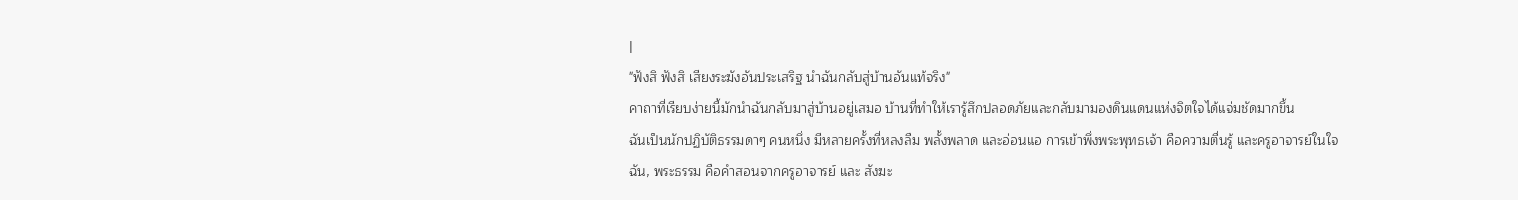|
"ฟังสิ ฟังสิ เสียงระฆังอันประเสริฐ นำฉันกลับสู่บ้านอันแท้จริง"
คาถาที่เรียบง่ายนี้มักนำฉันกลับมาสู่บ้านอยู่เสมอ บ้านที่ทำให้เรารู้สึกปลอดภัยและกลับมามองดินแดนแห่งจิตใจได้แจ่มชัดมากขึ้น
ฉันเป็นนักปฏิบัติธรรมดาๆ คนหนึ่ง มีหลายครั้งที่หลงลืม พลั้งพลาด และอ่อนแอ การเข้าพึ่งพระพุทธเจ้า คือความตื่นรู้ และครูอาจารย์ในใจฉัน, พระธรรม คือคำสอนจากครูอาจารย์ และ สังฆะ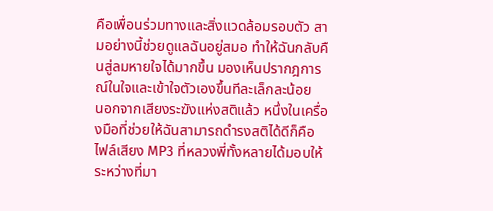คือเพื่อนร่วมทางและสิ่งแวดล้อมรอบตัว สามอย่างนี้ช่วยดูแลฉันอยู่สมอ ทำให้ฉันกลับคืนสู่ลมหายใจได้มากขึ้น มองเห็นปรากฎการณ์ในใจและเข้าใจตัวเองขึ้นทีละเล็กละน้อย
นอกจากเสียงระฆังแห่งสติแล้ว หนึ่งในเครื่องมือที่ช่วยให้ฉันสามารถดำรงสติได้ดีก็คือ ไฟล์เสียง MP3 ที่หลวงพี่ทั้งหลายได้มอบให้ระหว่างที่มา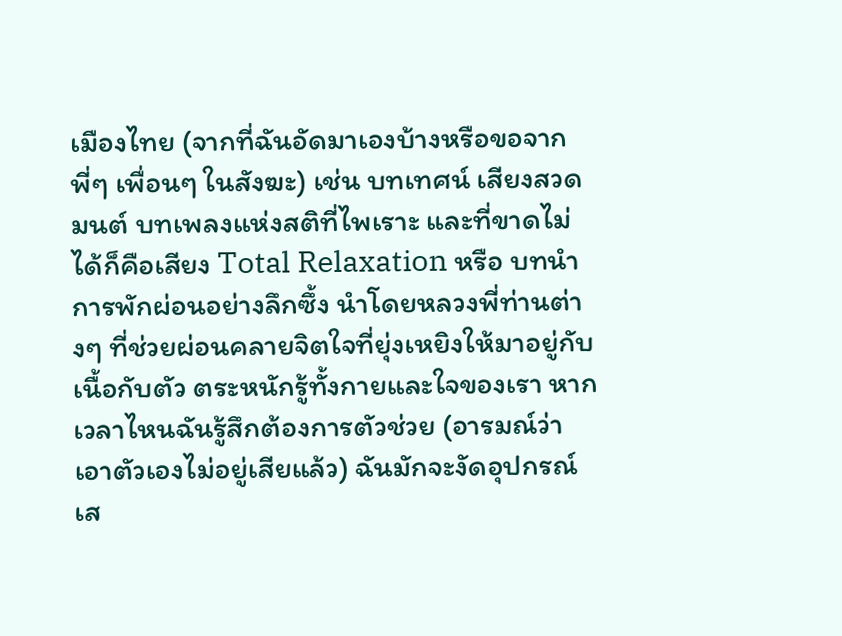เมืองไทย (จากที่ฉันอัดมาเองบ้างหรือขอจากพี่ๆ เพื่อนๆ ในสังฆะ) เช่น บทเทศน์ เสียงสวดมนต์ บทเพลงแห่งสติที่ไพเราะ และที่ขาดไม่ได้ก็คือเสียง Total Relaxation หรือ บทนำการพักผ่อนอย่างลึกซึ้ง นำโดยหลวงพี่ท่านต่างๆ ที่ช่วยผ่อนคลายจิตใจที่ยุ่งเหยิงให้มาอยู่กับเนื้อกับตัว ตระหนักรู้ทั้งกายและใจของเรา หากเวลาไหนฉันรู้สึกต้องการตัวช่วย (อารมณ์ว่าเอาตัวเองไม่อยู่เสียแล้ว) ฉันมักจะงัดอุปกรณ์เส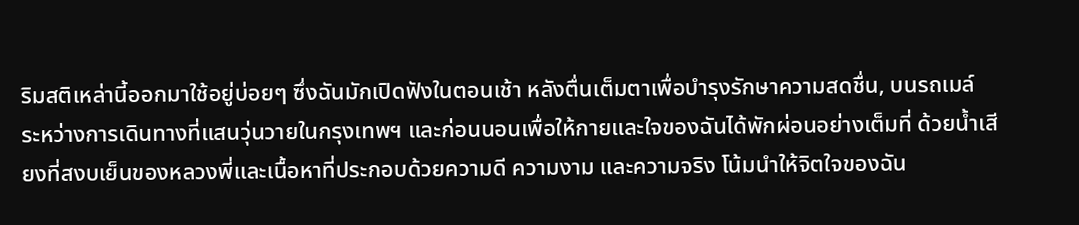ริมสติเหล่านี้ออกมาใช้อยู่บ่อยๆ ซึ่งฉันมักเปิดฟังในตอนเช้า หลังตื่นเต็มตาเพื่อบำรุงรักษาความสดชื่น, บนรถเมล์ ระหว่างการเดินทางที่แสนวุ่นวายในกรุงเทพฯ และก่อนนอนเพื่อให้กายและใจของฉันได้พักผ่อนอย่างเต็มที่ ด้วยน้ำเสียงที่สงบเย็นของหลวงพี่และเนื้อหาที่ประกอบด้วยความดี ความงาม และความจริง โน้มนำให้จิตใจของฉัน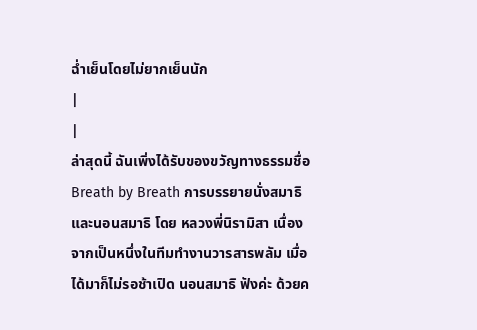ฉ่ำเย็นโดยไม่ยากเย็นนัก
|
|
ล่าสุดนี้ ฉันเพิ่งได้รับของขวัญทางธรรมชื่อ Breath by Breath การบรรยายนั่งสมาธิและนอนสมาธิ โดย หลวงพี่นิรามิสา เนื่องจากเป็นหนึ่งในทีมทำงานวารสารพลัม เมื่อได้มาก็ไม่รอช้าเปิด นอนสมาธิ ฟังค่ะ ด้วยค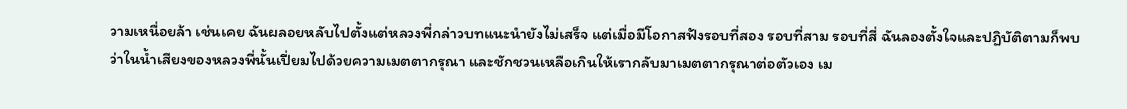วามเหนื่อยล้า เช่นเคย ฉันผลอยหลับไปตั้งแต่หลวงพี่กล่าวบทแนะนำยังไม่เสร็จ แต่เมื่อมีโอกาสฟังรอบที่สอง รอบที่สาม รอบที่สี่ ฉันลองตั้งใจและปฏิบัติตามก็พบว่าในน้ำเสียงของหลวงพี่นั้นเปี่ยมไปด้วยความเมตตากรุณา และชักชวนเหลือเกินให้เรากลับมาเมตตากรุณาต่อตัวเอง เม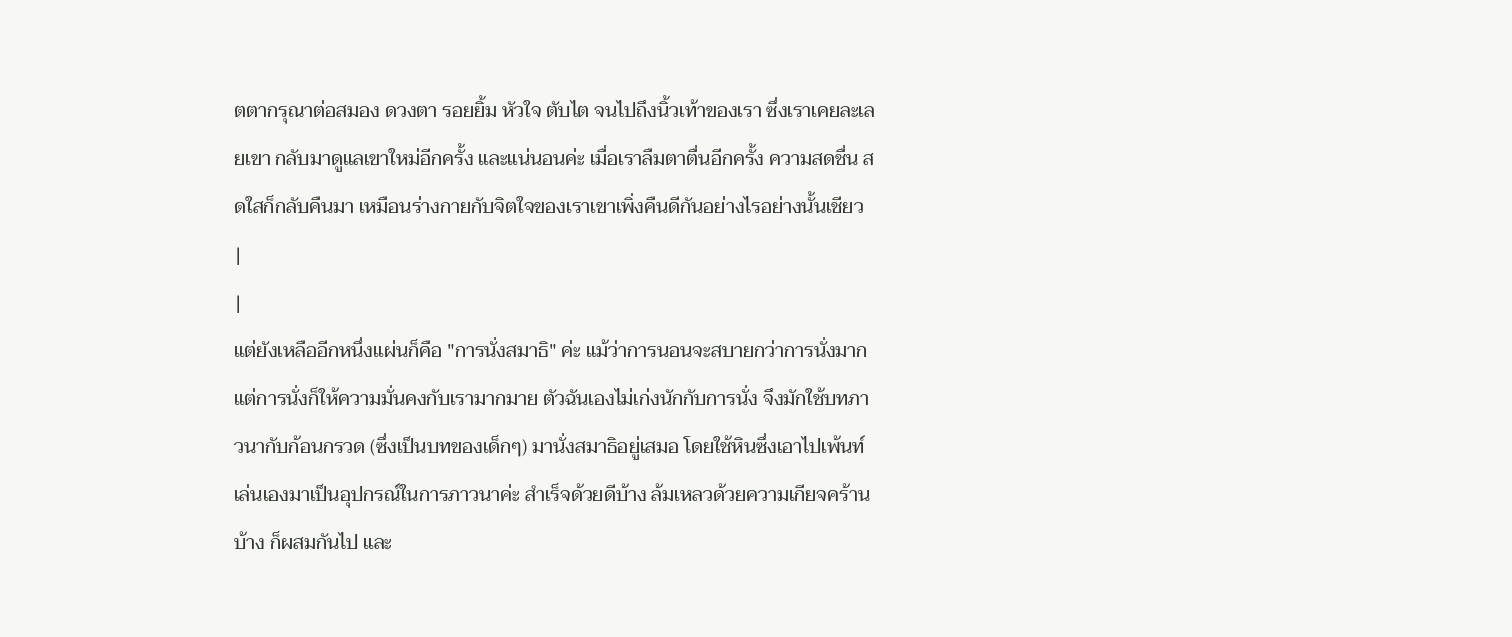ตตากรุณาต่อสมอง ดวงตา รอยยิ้ม หัวใจ ตับไต จนไปถึงนิ้วเท้าของเรา ซึ่งเราเคยละเลยเขา กลับมาดูแลเขาใหม่อีกครั้ง และแน่นอนค่ะ เมื่อเราลืมตาตื่นอีกครั้ง ความสดชื่น สดใสก็กลับคืนมา เหมือนร่างกายกับจิตใจของเราเขาเพิ่งคืนดีกันอย่างไรอย่างนั้นเชียว
|
|
แต่ยังเหลืออีกหนึ่งแผ่นก็คือ "การนั่งสมาธิ" ค่ะ แม้ว่าการนอนจะสบายกว่าการนั่งมาก แต่การนั่งก็ให้ความมั่นคงกับเรามากมาย ตัวฉันเองไม่เก่งนักกับการนั่ง จึงมักใช้บทภาวนากับก้อนกรวด (ซึ่งเป็นบทของเด็กๆ) มานั่งสมาธิอยู่เสมอ โดยใช้หินซึ่งเอาไปเพ้นท์เล่นเองมาเป็นอุปกรณ์ในการภาวนาค่ะ สำเร็จด้วยดีบ้าง ล้มเหลวด้วยความเกียจคร้านบ้าง ก็ผสมกันไป และ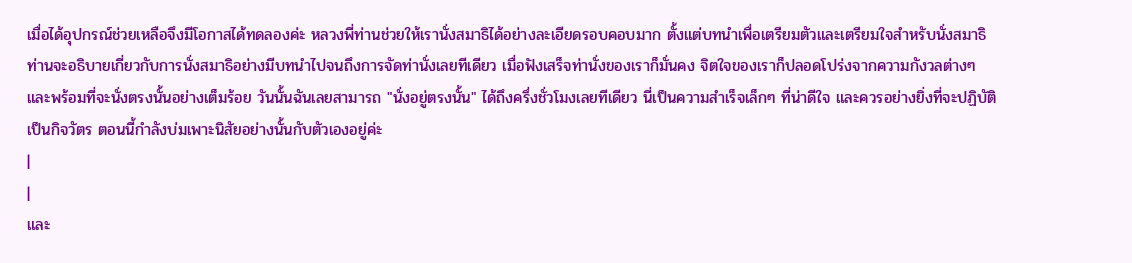เมื่อได้อุปกรณ์ช่วยเหลือจึงมีโอกาสได้ทดลองค่ะ หลวงพี่ท่านช่วยให้เรานั่งสมาธิได้อย่างละเอียดรอบคอบมาก ตั้งแต่บทนำเพื่อเตรียมตัวและเตรียมใจสำหรับนั่งสมาธิ ท่านจะอธิบายเกี่ยวกับการนั่งสมาธิอย่างมีบทนำไปจนถึงการจัดท่านั่งเลยทีเดียว เมื่อฟังเสร็จท่านั่งของเราก็มั่นคง จิตใจของเราก็ปลอดโปร่งจากความกังวลต่างๆ และพร้อมที่จะนั่งตรงนั้นอย่างเต็มร้อย วันนั้นฉันเลยสามารถ "นั่งอยู่ตรงนั้น" ได้ถึงครึ่งชั่วโมงเลยทีเดียว นี่เป็นความสำเร็จเล็กๆ ที่น่าดีใจ และควรอย่างยิ่งที่จะปฏิบัติเป็นกิจวัตร ตอนนี้กำลังบ่มเพาะนิสัยอย่างนั้นกับตัวเองอยู่ค่ะ
|
|
และ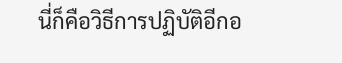นี่ก็คือวิธีการปฏิบัติอีกอ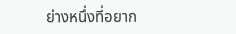ย่างหนึ่งที่อยาก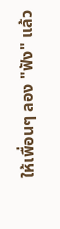ให้เพื่อนๆ ลอง "ฟัง" แล้ว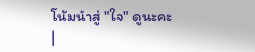โน้มนำสู่ "ใจ" ดูนะคะ
|